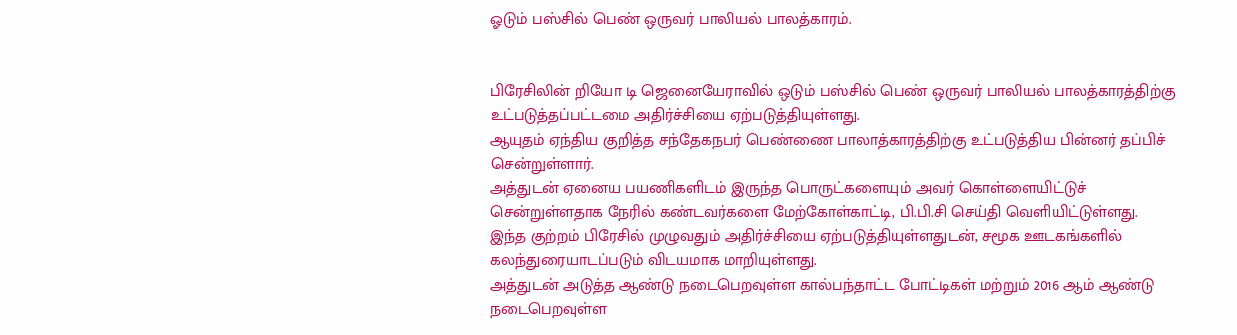ஓடும் பஸ்சில் பெண் ஒருவர் பாலியல் பாலத்காரம்.


பிரேசிலின் றியோ டி ஜெனையேராவில் ஒடும் பஸ்சில் பெண் ஒருவர் பாலியல் பாலத்காரத்திற்கு உட்படுத்தப்பட்டமை அதிர்ச்சியை ஏற்படுத்தியுள்ளது.
ஆயுதம் ஏந்திய குறித்த சந்தேகநபர் பெண்ணை பாலாத்காரத்திற்கு உட்படுத்திய பின்னர் தப்பிச் சென்றுள்ளார்.
அத்துடன் ஏனைய பயணிகளிடம் இருந்த பொருட்களையும் அவர் கொள்ளையிட்டுச் சென்றுள்ளதாக நேரில் கண்டவர்களை மேற்கோள்காட்டி, பி.பி.சி செய்தி வெளியிட்டுள்ளது.
இந்த குற்றம் பிரேசில் முழுவதும் அதிர்ச்சியை ஏற்படுத்தியுள்ளதுடன், சமூக ஊடகங்களில் கலந்துரையாடப்படும் விடயமாக மாறியுள்ளது.
அத்துடன் அடுத்த ஆண்டு நடைபெறவுள்ள கால்பந்தாட்ட போட்டிகள் மற்றும் 2016 ஆம் ஆண்டு நடைபெறவுள்ள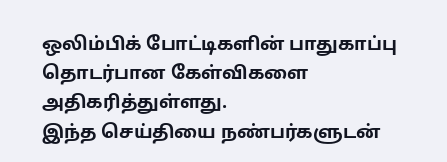ஒலிம்பிக் போட்டிகளின் பாதுகாப்பு தொடர்பான கேள்விகளை அதிகரித்துள்ளது.
இந்த செய்தியை நண்பர்களுடன்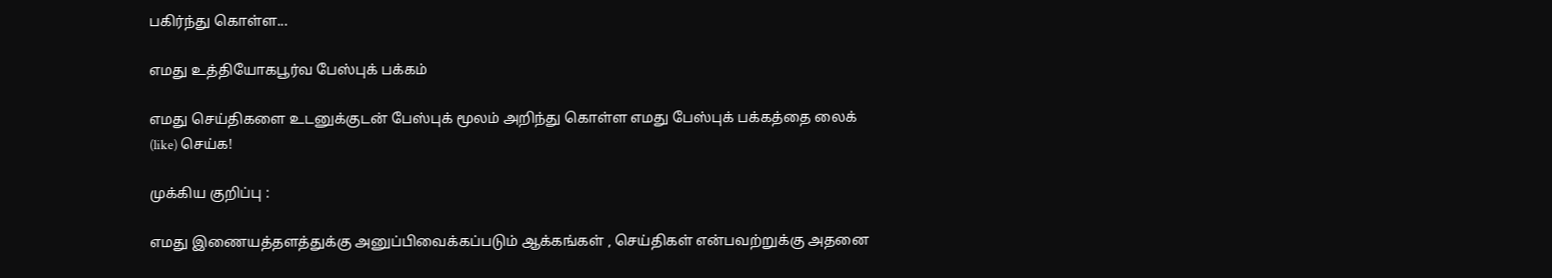பகிர்ந்து கொள்ள...

எமது உத்தியோகபூர்வ பேஸ்புக் பக்கம்

எமது செய்திகளை உடனுக்குடன் பேஸ்புக் மூலம் அறிந்து கொள்ள எமது பேஸ்புக் பக்கத்தை லைக் (like) செய்க!

முக்கிய குறிப்பு :

எமது இணையத்தளத்துக்கு அனுப்பிவைக்கப்படும் ஆக்கங்கள் , செய்திகள் என்பவற்றுக்கு அதனை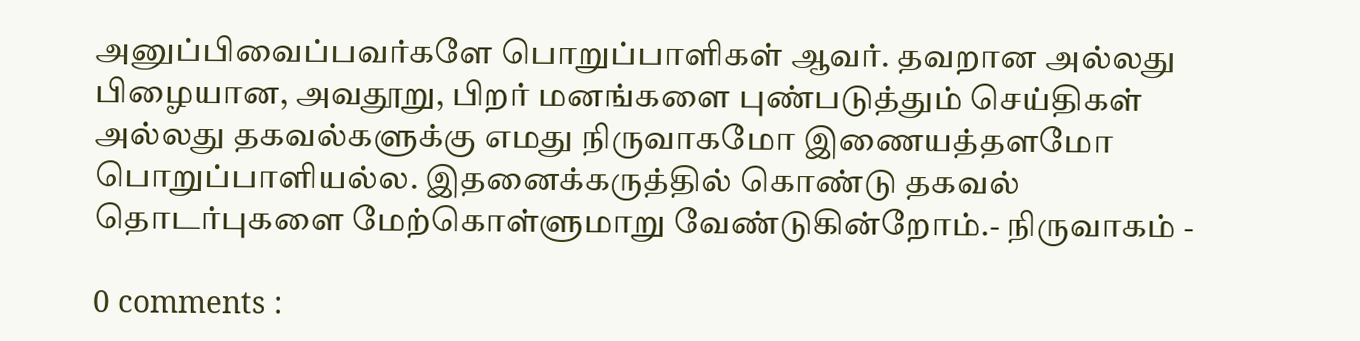அனுப்பிவைப்பவர்களே பொறுப்பாளிகள் ஆவர். தவறான அல்லது பிழையான, அவதூறு, பிறர் மனங்களை புண்படுத்தும் செய்திகள் அல்லது தகவல்களுக்கு எமது நிருவாகமோ இணையத்தளமோ பொறுப்பாளியல்ல. இதனைக்கருத்தில் கொண்டு தகவல் தொடர்புகளை மேற்கொள்ளுமாறு வேண்டுகின்றோம்.- நிருவாகம் -

0 comments :